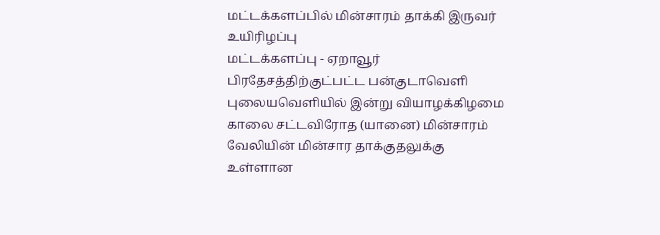மட்டக்களப்பில் மின்சாரம் தாக்கி இருவர் உயிரிழப்பு
மட்டக்களப்பு - ஏறாவூர் பிரதேசத்திற்குட்பட்ட பன்குடாவெளி புலையவெளியில் இன்று வியாழக்கிழமை காலை சட்டவிரோத (யானை) மின்சாரம் வேலியின் மின்சார தாக்குதலுக்கு உள்ளான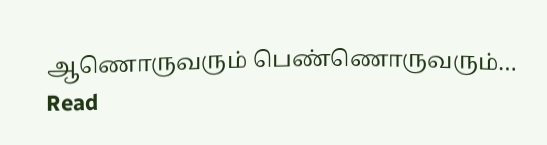ஆணொருவரும் பெண்ணொருவரும்…
Read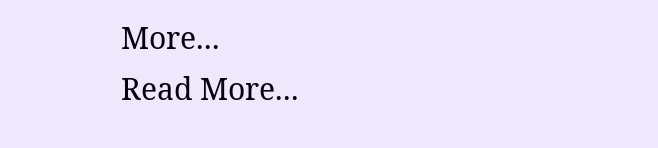More...
Read More...